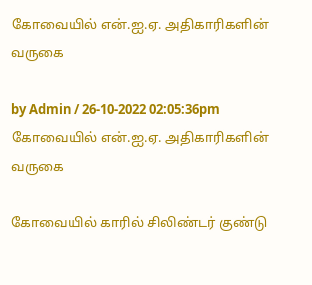கோவையில் என்.ஐ.ஏ. அதிகாரிகளின் வருகை

by Admin / 26-10-2022 02:05:36pm
கோவையில் என்.ஐ.ஏ. அதிகாரிகளின் வருகை

கோவையில் காரில் சிலிண்டர் குண்டு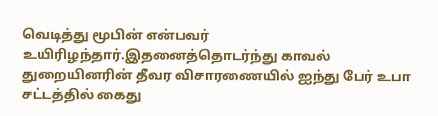வெடித்து மூபின் என்பவர் உயிரிழந்தார்.இதனைத்தொடர்ந்து காவல் துறையினரின் தீவர விசாரணையில் ஐந்து பேர் உபா சட்டத்தில் கைது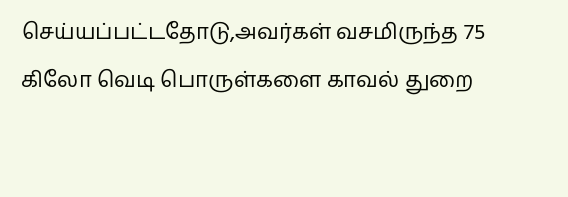செய்யப்பட்டதோடு,அவர்கள் வசமிருந்த 75 கிலோ வெடி பொருள்களை காவல் துறை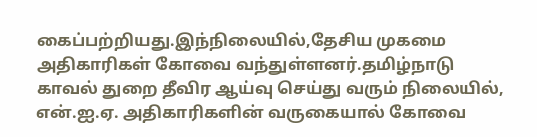கைப்பற்றியது.இந்நிலையில்,தேசிய முகமை அதிகாரிகள் கோவை வந்துள்ளனர்.தமிழ்நாடு காவல் துறை தீவிர ஆய்வு செய்து வரும் நிலையில், என்.ஐ.ஏ. அதிகாரிகளின் வருகையால் கோவை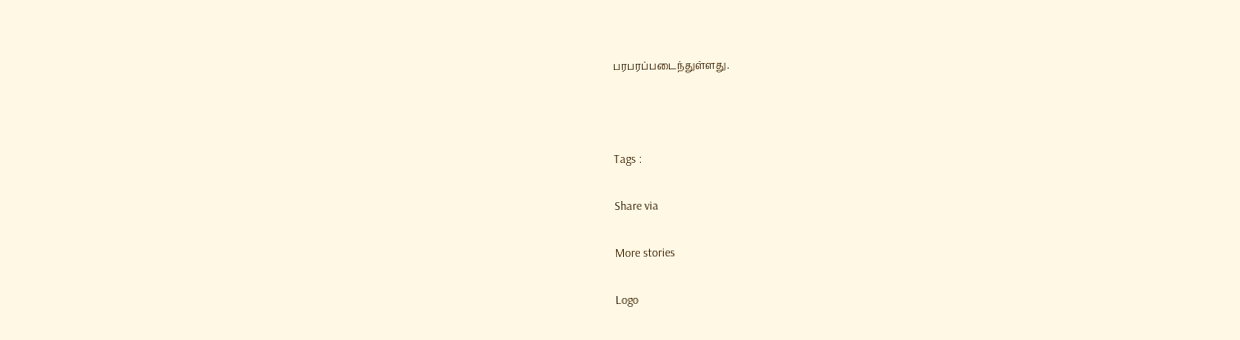பரபரப்படைந்துள்ளது.



Tags :

Share via

More stories

Logo